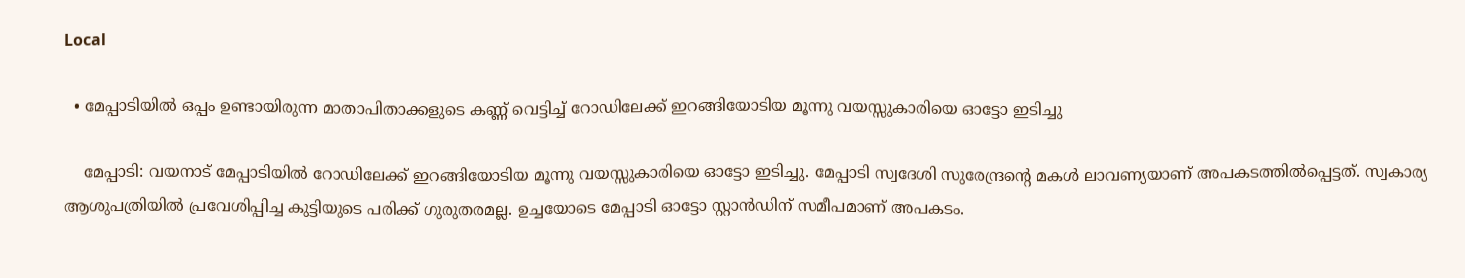Local

  • മേപ്പാടിയിൽ ഒപ്പം ഉണ്ടായിരുന്ന മാതാപിതാക്കളുടെ കണ്ണ് വെട്ടിച്ച് റോഡിലേക്ക് ഇറങ്ങിയോടിയ മൂന്നു വയസ്സുകാരിയെ ഓട്ടോ ഇടിച്ചു

    മേപ്പാടി: വയനാട് മേപ്പാടിയിൽ റോഡിലേക്ക് ഇറങ്ങിയോടിയ മൂന്നു വയസ്സുകാരിയെ ഓട്ടോ ഇടിച്ചു. മേപ്പാടി സ്വദേശി സുരേന്ദ്രന്റെ മകൾ ലാവണ്യയാണ് അപകടത്തിൽപ്പെട്ടത്. സ്വകാര്യ ആശുപത്രിയിൽ പ്രവേശിപ്പിച്ച കുട്ടിയുടെ പരിക്ക് ഗുരുതരമല്ല. ഉച്ചയോടെ മേപ്പാടി ഓട്ടോ സ്റ്റാൻഡിന് സമീപമാണ് അപകടം.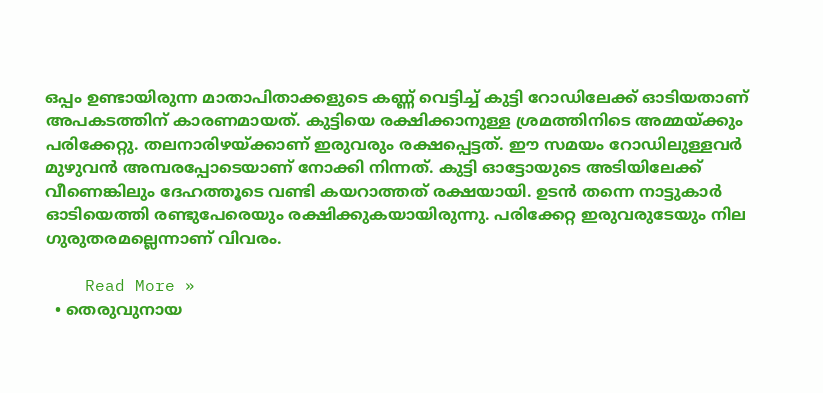ഒപ്പം ഉണ്ടായിരുന്ന മാതാപിതാക്കളുടെ കണ്ണ് വെട്ടിച്ച് കുട്ടി റോഡിലേക്ക് ഓടിയതാണ് അപകടത്തിന് കാരണമായത്. കുട്ടിയെ രക്ഷിക്കാനുള്ള ശ്രമത്തിനിടെ അമ്മയ്ക്കും പരിക്കേറ്റു. തലനാരിഴയ്ക്കാണ് ഇരുവരും രക്ഷപ്പെട്ടത്. ഈ സമയം റോഡിലുള്ളവർ മുഴുവൻ അമ്പരപ്പോടെയാണ് നോക്കി നിന്നത്. കുട്ടി ഓട്ടോയുടെ അടിയിലേക്ക് വീണെങ്കിലും ദേഹത്തൂടെ വണ്ടി കയറാത്തത് രക്ഷയായി. ഉടൻ തന്നെ നാട്ടുകാർ ഓടിയെത്തി രണ്ടുപേരെയും രക്ഷിക്കുകയായിരുന്നു. പരിക്കേറ്റ ഇരുവരുടേയും നില ഗുരുതരമല്ലെന്നാണ് വിവരം.

    Read More »
  • തെരുവുനായ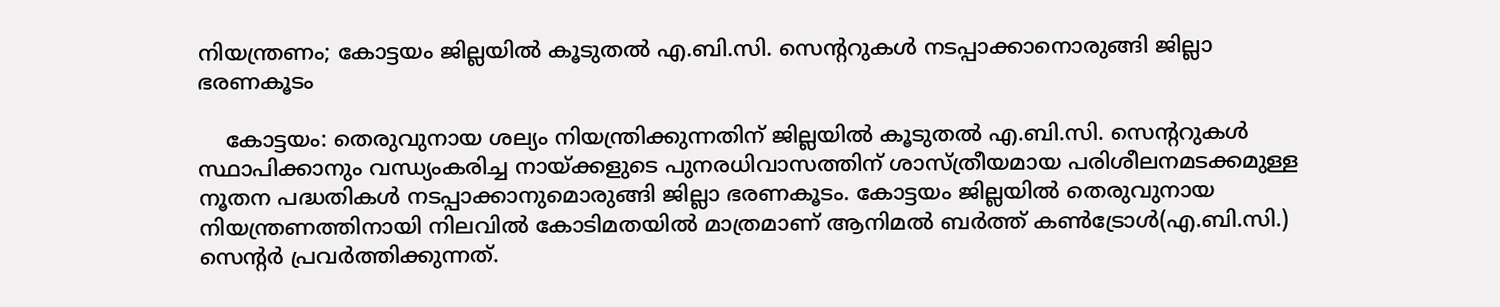നിയന്ത്രണം; കോട്ടയം ജില്ലയിൽ കൂടുതൽ എ.ബി.സി. സെന്ററുകൾ നടപ്പാക്കാനൊരുങ്ങി ജില്ലാ ഭരണകൂടം

    കോട്ടയം: തെരുവുനായ ശല്യം നിയന്ത്രിക്കുന്നതിന് ജില്ലയിൽ കൂടുതൽ എ.ബി.സി. സെന്ററുകൾ സ്ഥാപിക്കാനും വന്ധ്യംകരിച്ച നായ്ക്കളുടെ പുനരധിവാസത്തിന് ശാസ്ത്രീയമായ പരിശീലനമടക്കമുള്ള നൂതന പദ്ധതികൾ നടപ്പാക്കാനുമൊരുങ്ങി ജില്ലാ ഭരണകൂടം. കോട്ടയം ജില്ലയിൽ തെരുവുനായ നിയന്ത്രണത്തിനായി നിലവിൽ കോടിമതയിൽ മാത്രമാണ് ആനിമൽ ബർത്ത് കൺട്രോൾ(എ.ബി.സി.) സെന്റർ പ്രവർത്തിക്കുന്നത്.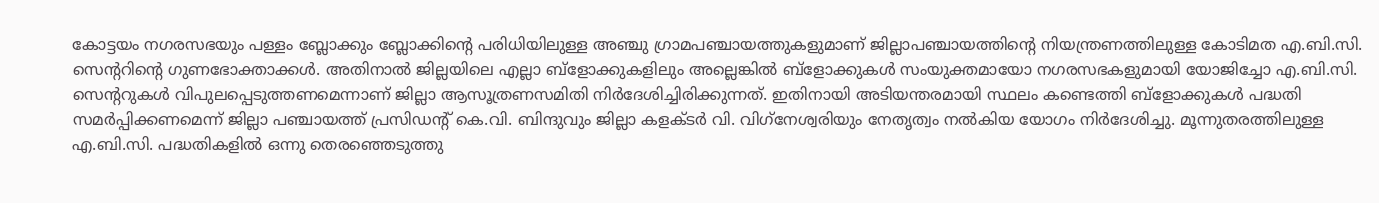കോട്ടയം നഗരസഭയും പള്ളം ബ്ലോക്കും ബ്ലോക്കിന്റെ പരിധിയിലുള്ള അഞ്ചു ഗ്രാമപഞ്ചായത്തുകളുമാണ് ജില്ലാപഞ്ചായത്തിന്റെ നിയന്ത്രണത്തിലുള്ള കോടിമത എ.ബി.സി. സെന്ററിന്റെ ഗുണഭോക്താക്കൾ. അതിനാൽ ജില്ലയിലെ എല്ലാ ബ്‌ളോക്കുകളിലും അല്ലെങ്കിൽ ബ്‌ളോക്കുകൾ സംയുക്തമായോ നഗരസഭകളുമായി യോജിച്ചോ എ.ബി.സി. സെന്ററുകൾ വിപുലപ്പെടുത്തണമെന്നാണ് ജില്ലാ ആസൂത്രണസമിതി നിർദേശിച്ചിരിക്കുന്നത്. ഇതിനായി അടിയന്തരമായി സ്ഥലം കണ്ടെത്തി ബ്‌ളോക്കുകൾ പദ്ധതി സമർപ്പിക്കണമെന്ന് ജില്ലാ പഞ്ചായത്ത് പ്രസിഡന്റ് കെ.വി. ബിന്ദുവും ജില്ലാ കളക്ടർ വി. വിഗ്‌നേശ്വരിയും നേതൃത്വം നൽകിയ യോഗം നിർദേശിച്ചു. മൂന്നുതരത്തിലുള്ള എ.ബി.സി. പദ്ധതികളിൽ ഒന്നു തെരഞ്ഞെടുത്തു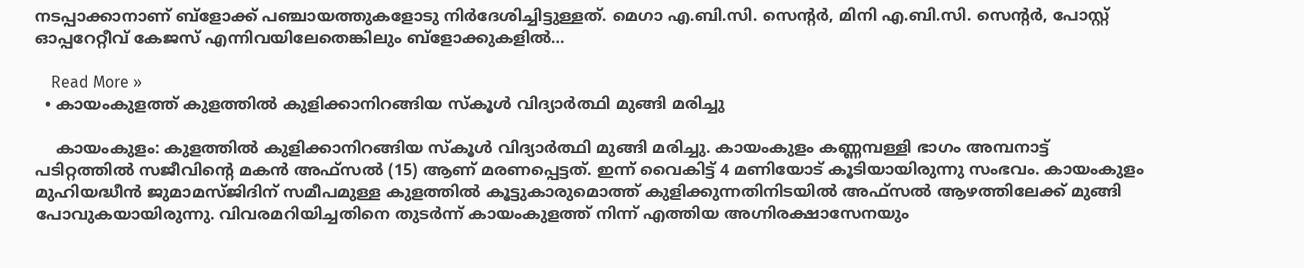നടപ്പാക്കാനാണ് ബ്‌ളോക്ക് പഞ്ചായത്തുകളോടു നിർദേശിച്ചിട്ടുള്ളത്. മെഗാ എ.ബി.സി. സെന്റർ, മിനി എ.ബി.സി. സെന്റർ, പോസ്റ്റ് ഓപ്പറേറ്റീവ് കേജസ് എന്നിവയിലേതെങ്കിലും ബ്‌ളോക്കുകളിൽ…

    Read More »
  • കായംകുളത്ത് കുളത്തിൽ കുളിക്കാനിറങ്ങിയ സ്കൂൾ വിദ്യാർത്ഥി മുങ്ങി മരിച്ചു

    കായംകുളം: കുളത്തിൽ കുളിക്കാനിറങ്ങിയ സ്കൂൾ വിദ്യാർത്ഥി മുങ്ങി മരിച്ചു. കായംകുളം കണ്ണമ്പള്ളി ഭാഗം അമ്പനാട്ട് പടിറ്റത്തിൽ സജീവിന്റെ മകൻ അഫ്സൽ (15) ആണ് മരണപ്പെട്ടത്. ഇന്ന് വൈകിട്ട് 4 മണിയോട് കൂടിയായിരുന്നു സംഭവം. കായംകുളം മുഹിയദ്ധീൻ ജുമാമസ്ജിദിന് സമീപമുള്ള കുളത്തിൽ കൂട്ടുകാരുമൊത്ത് കുളിക്കുന്നതിനിടയിൽ അഫ്സൽ ആഴത്തിലേക്ക് മുങ്ങി പോവുകയായിരുന്നു. വിവരമറിയിച്ചതിനെ തുടർന്ന് കായംകുളത്ത് നിന്ന് എത്തിയ അഗ്നിരക്ഷാസേനയും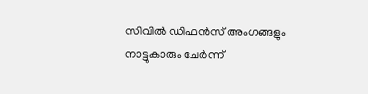സിവിൽ ഡിഫൻസ് അംഗങ്ങളും നാട്ടുകാരും ചേർന്ന്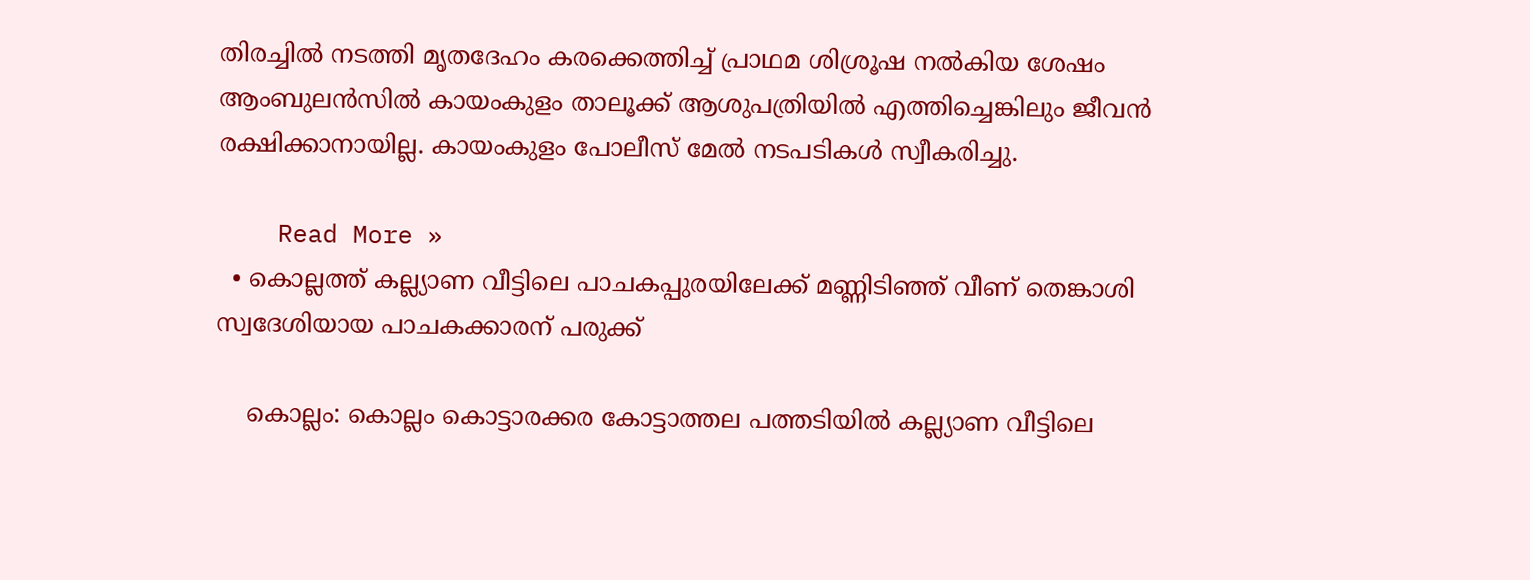തിരച്ചിൽ നടത്തി മൃതദേഹം കരക്കെത്തിച്ച് പ്രാഥമ ശിശ്രൂഷ നൽകിയ ശേഷം ആംബുലൻസിൽ കായംകുളം താലൂക്ക് ആശുപത്രിയിൽ എത്തിച്ചെങ്കിലും ജീവൻ രക്ഷിക്കാനായില്ല. കായംകുളം പോലീസ് മേൽ നടപടികൾ സ്വീകരിച്ചു.

    Read More »
  • കൊല്ലത്ത് കല്ല്യാണ വീട്ടിലെ പാചകപ്പുരയിലേക്ക് മണ്ണിടിഞ്ഞ് വീണ് തെങ്കാശി സ്വദേശിയായ പാചകക്കാരന് പരുക്ക്

    കൊല്ലം: കൊല്ലം കൊട്ടാരക്കര കോട്ടാത്തല പത്തടിയിൽ കല്ല്യാണ വീട്ടിലെ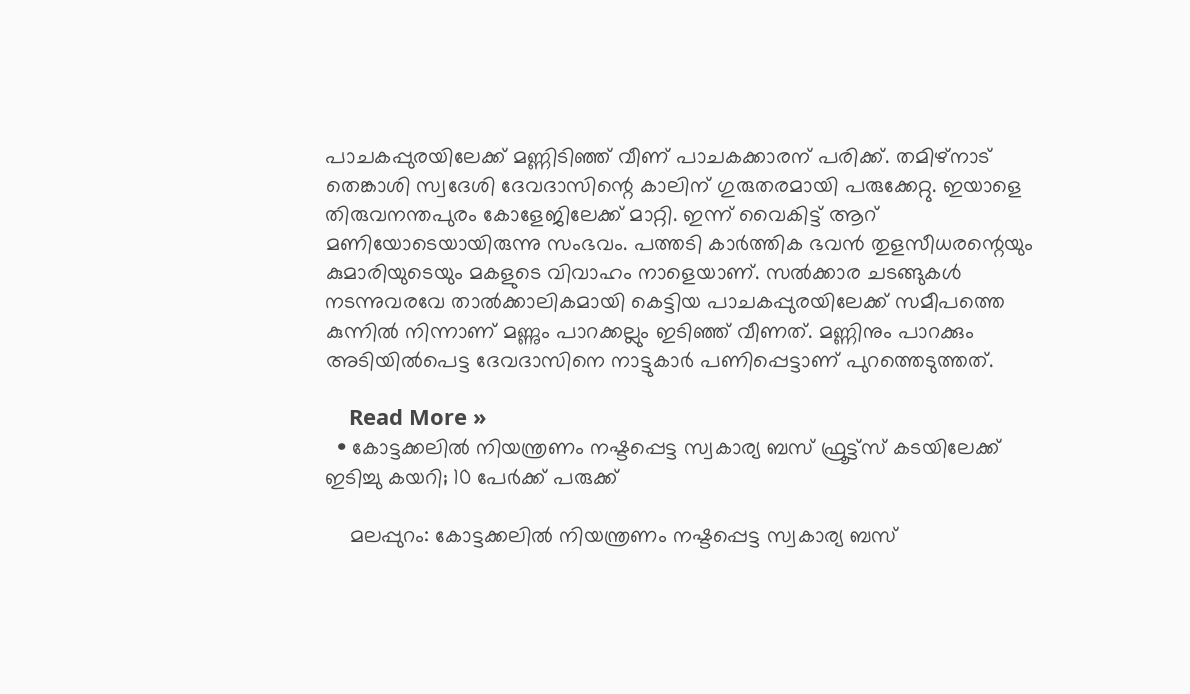പാചകപ്പുരയിലേക്ക് മണ്ണിടിഞ്ഞ് വീണ് പാചകക്കാരന് പരിക്ക്. തമിഴ്നാട് തെങ്കാശി സ്വദേശി ദേവദാസിന്റെ കാലിന് ഗുരുതരമായി പരുക്കേറ്റു. ഇയാളെ തിരുവനന്തപുരം കോളേജിലേക്ക് മാറ്റി. ഇന്ന് വൈകിട്ട് ആറ് മണിയോടെയായിരുന്നു സംഭവം. പത്തടി കാർത്തിക ഭവൻ തുളസീധരന്റെയും കുമാരിയുടെയും മകളുടെ വിവാഹം നാളെയാണ്. സൽക്കാര ചടങ്ങുകൾ നടന്നുവരവേ താൽക്കാലികമായി കെട്ടിയ പാചകപ്പുരയിലേക്ക് സമീപത്തെ കുന്നിൽ നിന്നാണ് മണ്ണും പാറക്കല്ലും ഇടിഞ്ഞ് വീണത്. മണ്ണിനും പാറക്കും അടിയിൽപെട്ട ദേവദാസിനെ നാട്ടുകാർ പണിപ്പെട്ടാണ് പുറത്തെടുത്തത്.

    Read More »
  • കോട്ടക്കലിൽ നിയന്ത്രണം നഷ്ടപ്പെട്ട സ്വകാര്യ ബസ് ഫ്രൂട്ട്സ് കടയിലേക്ക് ഇടിച്ചു കയറി; 10 പേർക്ക് പരുക്ക്

    മലപ്പുറം: കോട്ടക്കലിൽ നിയന്ത്രണം നഷ്ടപ്പെട്ട സ്വകാര്യ ബസ്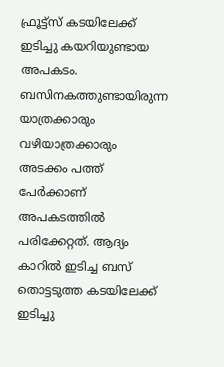ഫ്രൂട്ട്സ് കടയിലേക്ക് ഇടിച്ചു കയറിയുണ്ടായ അപകടം. ബസിനകത്തുണ്ടായിരുന്ന യാത്രക്കാരും വഴിയാത്രക്കാരും അടക്കം പത്ത് പേർക്കാണ് അപകടത്തിൽ പരിക്കേറ്റത്. ആദ്യം കാറിൽ ഇടിച്ച ബസ് തൊട്ടടുത്ത കടയിലേക്ക് ഇടിച്ചു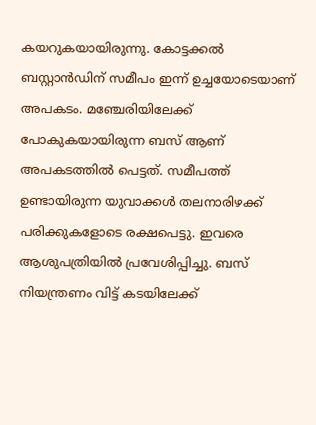കയറുകയായിരുന്നു. കോട്ടക്കൽ ബസ്റ്റാൻഡിന് സമീപം ഇന്ന് ഉച്ചയോടെയാണ് അപകടം. മഞ്ചേരിയിലേക്ക് പോകുകയായിരുന്ന ബസ് ആണ് അപകടത്തിൽ പെട്ടത്. സമീപത്ത് ഉണ്ടായിരുന്ന യുവാക്കൾ തലനാരിഴക്ക് പരിക്കുകളോടെ രക്ഷപെട്ടു. ഇവരെ ആശുപത്രിയിൽ പ്രവേശിപ്പിച്ചു. ബസ് നിയന്ത്രണം വിട്ട് കടയിലേക്ക്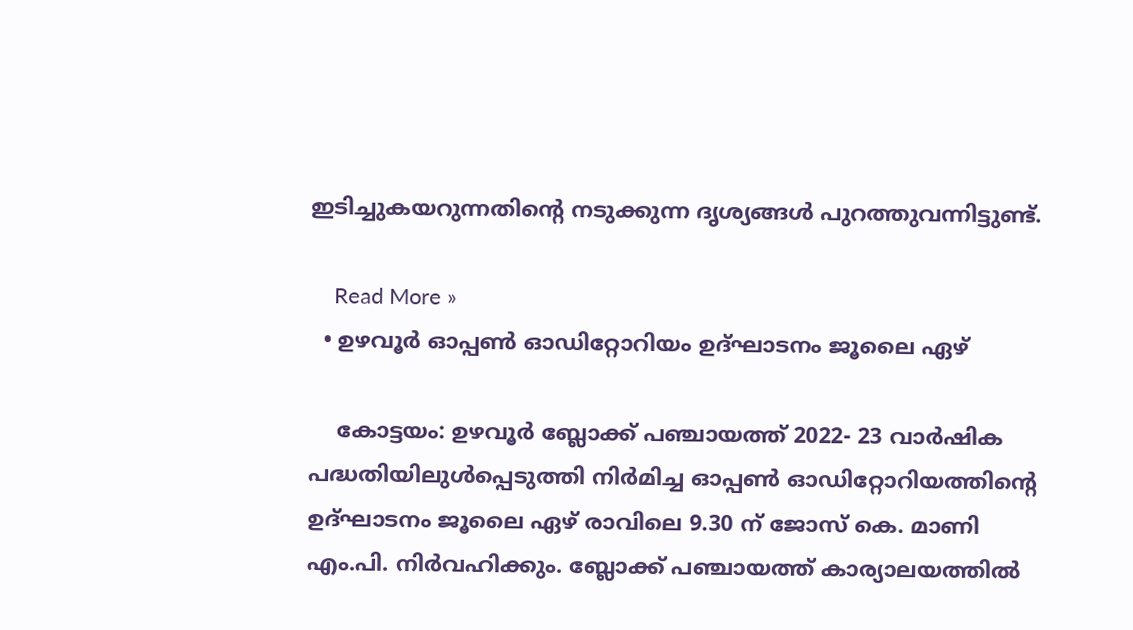ഇടിച്ചുകയറുന്നതിന്‍റെ നടുക്കുന്ന ദൃശ്യങ്ങൾ പുറത്തുവന്നിട്ടുണ്ട്.

    Read More »
  • ഉഴവൂർ ഓപ്പൺ ഓഡിറ്റോറിയം ഉദ്ഘാടനം ജൂലൈ ഏഴ്

    കോട്ടയം: ഉഴവൂർ ബ്ലോക്ക് പഞ്ചായത്ത് 2022- 23 വാർഷിക പദ്ധതിയിലുൾപ്പെടുത്തി നിർമിച്ച ഓപ്പൺ ഓഡിറ്റോറിയത്തിന്റെ ഉദ്ഘാടനം ജൂലൈ ഏഴ് രാവിലെ 9.30 ന് ജോസ് കെ. മാണി എം.പി. നിർവഹിക്കും. ബ്ലോക്ക് പഞ്ചായത്ത് കാര്യാലയത്തിൽ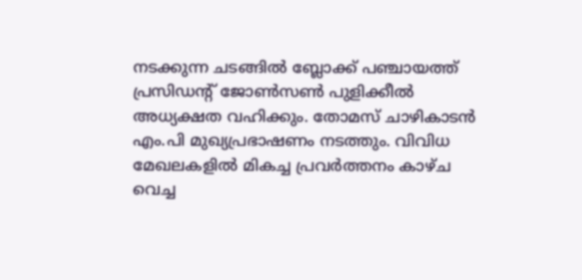നടക്കുന്ന ചടങ്ങിൽ ബ്ലോക്ക് പഞ്ചായത്ത് പ്രസിഡന്റ് ജോൺസൺ പുളിക്കീൽ അധ്യക്ഷത വഹിക്കും. തോമസ് ചാഴികാടൻ എം.പി മുഖ്യപ്രഭാഷണം നടത്തും. വിവിധ മേഖലകളിൽ മികച്ച പ്രവർത്തനം കാഴ്ച വെച്ച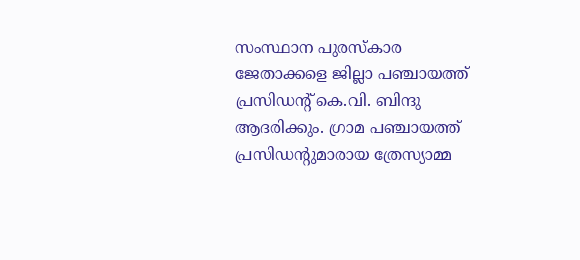സംസ്ഥാന പുരസ്‌കാര ജേതാക്കളെ ജില്ലാ പഞ്ചായത്ത് പ്രസിഡന്റ് കെ.വി. ബിന്ദു ആദരിക്കും. ഗ്രാമ പഞ്ചായത്ത് പ്രസിഡന്റുമാരായ ത്രേസ്യാമ്മ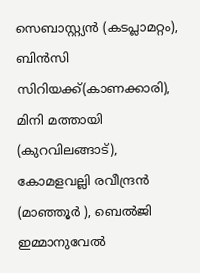സെബാസ്റ്റ്യൻ (കടപ്ലാമറ്റം), ബിൻസി സിറിയക്ക്(കാണക്കാരി), മിനി മത്തായി (കുറവിലങ്ങാട്), കോമളവല്ലി രവീന്ദ്രൻ (മാഞ്ഞൂർ ), ബെൽജി ഇമ്മാനുവേൽ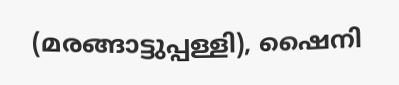(മരങ്ങാട്ടുപ്പള്ളി), ഷൈനി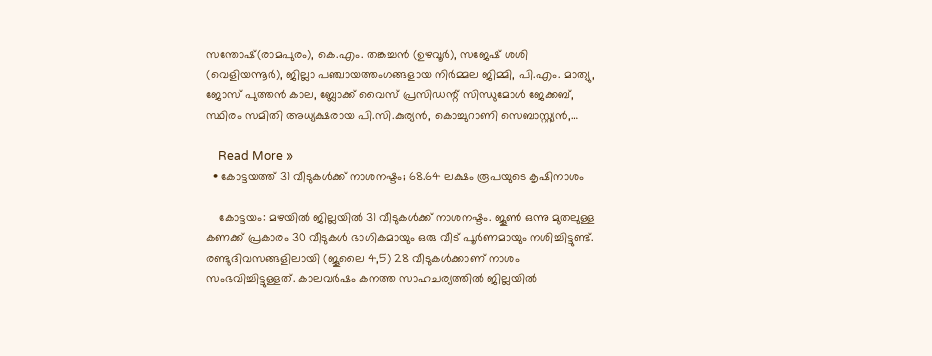സന്തോഷ്(രാമപുരം), കെ.എം. തങ്കച്ചൻ (ഉഴവൂർ), സജേഷ് ശശി (വെളിയന്നൂർ), ജില്ലാ പഞ്ചായത്തംഗങ്ങളായ നിർമ്മല ജിമ്മി, പി.എം. മാത്യു, ജോസ് പുത്തൻ കാല, ബ്ലോക്ക് വൈസ് പ്രസിഡന്റ് സിന്ധുമോൾ ജേക്കബ്, സ്ഥിരം സമിതി അധ്യക്ഷരായ പി.സി.കുര്യൻ, കൊച്ചുറാണി സെബാസ്റ്റ്യൻ,…

    Read More »
  • കോട്ടയത്ത് 31 വീടുകൾക്ക് നാശനഷ്ടം; 68.64 ലക്ഷം രൂപയുടെ കൃഷിനാശം

    കോട്ടയം: മഴയിൽ ജില്ലയിൽ 31 വീടുകൾക്ക് നാശനഷ്ടം. ജൂൺ ഒന്നു മുതലുള്ള കണക്ക് പ്രകാരം 30 വീടുകൾ ഭാഗികമായും ഒരു വീട് പൂർണമായും നശിച്ചിട്ടുണ്ട്. രണ്ടുദിവസങ്ങളിലായി (ജൂലൈ 4,5) 28 വീടുകൾക്കാണ് നാശം സംഭവിച്ചിട്ടുള്ളത്. കാലവർഷം കനത്ത സാഹചര്യത്തിൽ ജില്ലയിൽ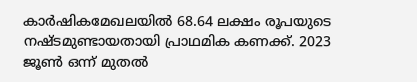കാർഷികമേഖലയിൽ 68.64 ലക്ഷം രൂപയുടെ നഷ്ടമുണ്ടായതായി പ്രാഥമിക കണക്ക്. 2023 ജൂൺ ഒന്ന് മുതൽ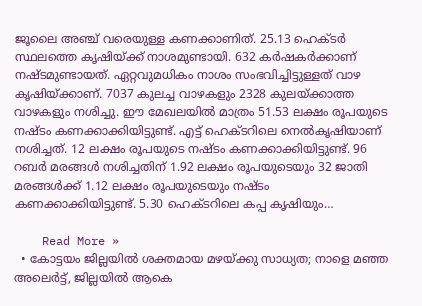ജൂലൈ അഞ്ച് വരെയുള്ള കണക്കാണിത്. 25.13 ഹെക്ടർ സ്ഥലത്തെ കൃഷിയ്ക്ക് നാശമുണ്ടായി. 632 കർഷകർക്കാണ് നഷ്ടമുണ്ടായത്. ഏറ്റവുമധികം നാശം സംഭവിച്ചിട്ടുള്ളത് വാഴ കൃഷിയ്ക്കാണ്. 7037 കുലച്ച വാഴകളും 2328 കുലയ്ക്കാത്ത വാഴകളും നശിച്ചു. ഈ മേഖലയിൽ മാത്രം 51.53 ലക്ഷം രൂപയുടെ നഷ്ടം കണക്കാക്കിയിട്ടുണ്ട്. എട്ട് ഹെക്ടറിലെ നെൽകൃഷിയാണ് നശിച്ചത്. 12 ലക്ഷം രൂപയുടെ നഷ്ടം കണക്കാക്കിയിട്ടുണ്ട്. 96 റബർ മരങ്ങൾ നശിച്ചതിന് 1.92 ലക്ഷം രൂപയുടെയും 32 ജാതി മരങ്ങൾക്ക് 1.12 ലക്ഷം രൂപയുടെയും നഷ്ടം കണക്കാക്കിയിട്ടുണ്ട്. 5.30 ഹെക്ടറിലെ കപ്പ കൃഷിയും…

    Read More »
  • കോട്ടയം ജില്ലയിൽ ശക്തമായ മഴയ്ക്കു സാധ്യത; നാളെ മഞ്ഞ അലെർട്ട്, ജില്ലയിൽ ആകെ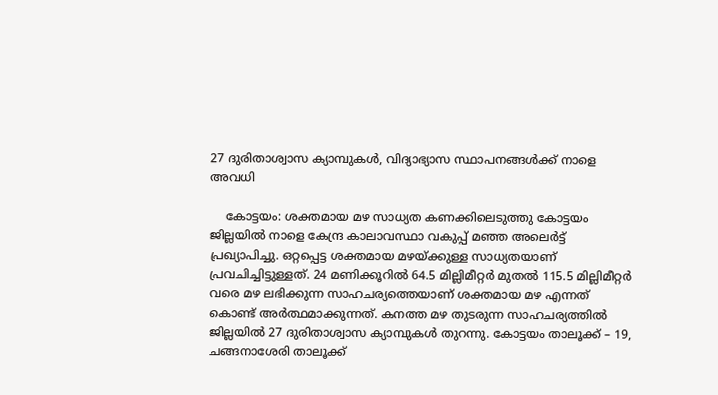27 ദുരിതാശ്വാസ ക്യാമ്പുകൾ, വിദ്യാഭ്യാസ സ്ഥാപനങ്ങൾക്ക് നാളെ അവധി

    കോട്ടയം: ശക്തമായ മഴ സാധ്യത കണക്കിലെടുത്തു കോട്ടയം ജില്ലയിൽ നാളെ കേന്ദ്ര കാലാവസ്ഥാ വകുപ്പ് മഞ്ഞ അലെർട്ട് പ്രഖ്യാപിച്ചു. ഒറ്റപ്പെട്ട ശക്തമായ മഴയ്ക്കുള്ള സാധ്യതയാണ് പ്രവചിച്ചിട്ടുള്ളത്. 24 മണിക്കൂറിൽ 64.5 മില്ലിമീറ്റർ മുതൽ 115.5 മില്ലിമീറ്റർ വരെ മഴ ലഭിക്കുന്ന സാഹചര്യത്തെയാണ് ശക്തമായ മഴ എന്നത് കൊണ്ട് അർത്ഥമാക്കുന്നത്. കനത്ത മഴ തുടരുന്ന സാഹചര്യത്തിൽ ജില്ലയിൽ 27 ദുരിതാശ്വാസ ക്യാമ്പുകൾ തുറന്നു. കോട്ടയം താലൂക്ക് – 19, ചങ്ങനാശേരി താലൂക്ക്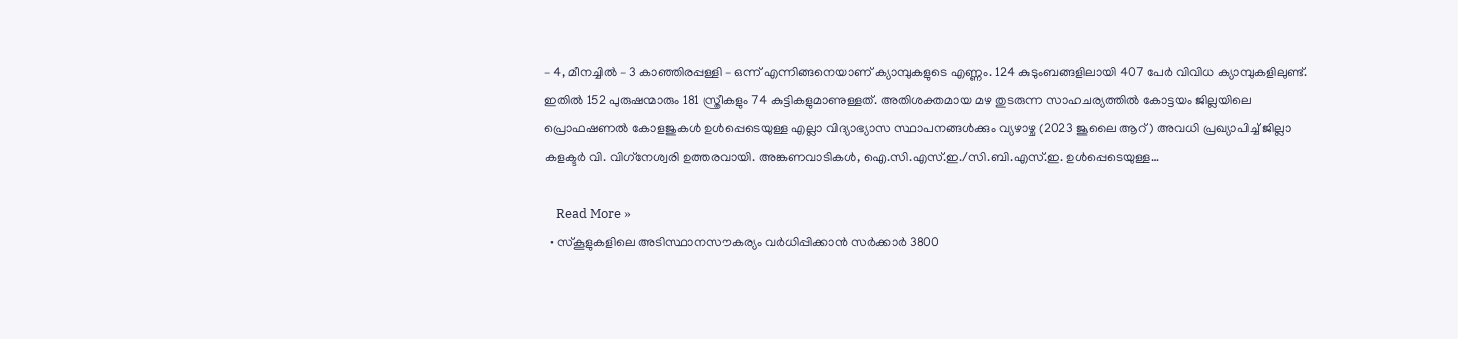– 4, മീനച്ചിൽ – 3 കാഞ്ഞിരപ്പള്ളി – ഒന്ന് എന്നിങ്ങനെയാണ് ക്യാമ്പുകളുടെ എണ്ണം. 124 കുടുംബങ്ങളിലായി 407 പേർ വിവിധ ക്യാമ്പുകളിലുണ്ട്. ഇതിൽ 152 പുരുഷന്മാരും 181 സ്ത്രീകളും 74 കുട്ടികളുമാണുള്ളത്. അതിശക്തമായ മഴ തുടരുന്ന സാഹചര്യത്തിൽ കോട്ടയം ജില്ലയിലെ പ്രൊഫഷണൽ കോളജുകൾ ഉൾപ്പെടെയുള്ള എല്ലാ വിദ്യാഭ്യാസ സ്ഥാപനങ്ങൾക്കും വ്യഴാഴ്ച (2023 ജൂലൈ ആറ്) അവധി പ്രഖ്യാപിച്ച് ജില്ലാ കളക്ടർ വി. വിഗ്‌നേശ്വരി ഉത്തരവായി. അങ്കണവാടികൾ, ഐ.സി.എസ്.ഇ./സി.ബി.എസ്.ഇ. ഉൾപ്പെടെയുള്ള…

    Read More »
  • സ്‌കൂളുകളിലെ അടിസ്ഥാനസൗകര്യം വർധിപ്പിക്കാൻ സർക്കാർ 3800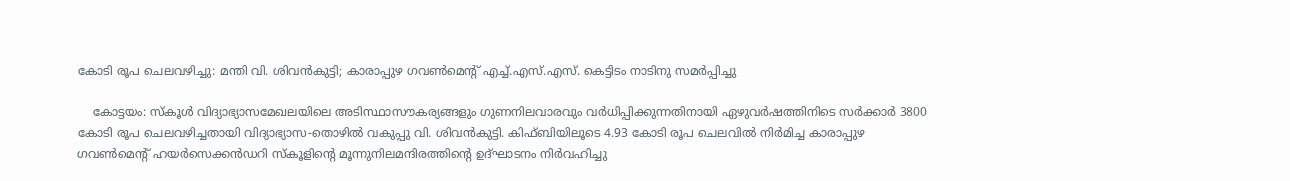കോടി രൂപ ചെലവഴിച്ചു: മന്തി വി. ശിവൻകുട്ടി; കാരാപ്പുഴ ഗവൺമെന്റ് എച്ച്.എസ്.എസ്. കെട്ടിടം നാടിനു സമർപ്പിച്ചു

    കോട്ടയം: സ്‌കൂൾ വിദ്യാഭ്യാസമേഖലയിലെ അടിസ്ഥാസൗകര്യങ്ങളും ഗുണനിലവാരവും വർധിപ്പിക്കുന്നതിനായി ഏഴുവർഷത്തിനിടെ സർക്കാർ 3800 കോടി രൂപ ചെലവഴിച്ചതായി വിദ്യാഭ്യാസ-തൊഴിൽ വകുപ്പു വി. ശിവൻകുട്ടി. കിഫ്ബിയിലൂടെ 4.93 കോടി രൂപ ചെലവിൽ നിർമിച്ച കാരാപ്പുഴ ഗവൺമെന്റ് ഹയർസെക്കൻഡറി സ്‌കൂളിന്റെ മൂന്നുനിലമന്ദിരത്തിന്റെ ഉദ്ഘാടനം നിർവഹിച്ചു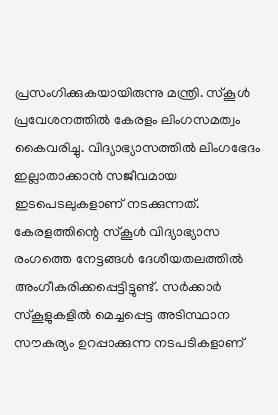പ്രസംഗിക്കുകയായിരുന്നു മന്ത്രി. സ്‌കൂൾ പ്രവേശനത്തിൽ കേരളം ലിംഗസമത്വം കൈവരിച്ചു. വിദ്യാഭ്യാസത്തിൽ ലിംഗഭേദം ഇല്ലാതാക്കാൻ സജീവമായ ഇടപെടലുകളാണ് നടക്കുന്നത്. കേരളത്തിന്റെ സ്‌കൂൾ വിദ്യാഭ്യാസ രംഗത്തെ നേട്ടങ്ങൾ ദേശീയതലത്തിൽ അംഗീകരിക്കപ്പെട്ടിട്ടുണ്ട്. സർക്കാർ സ്‌കൂളുകളിൽ മെച്ചപ്പെട്ട അടിസ്ഥാന സൗകര്യം ഉറപ്പാക്കുന്ന നടപടികളാണ്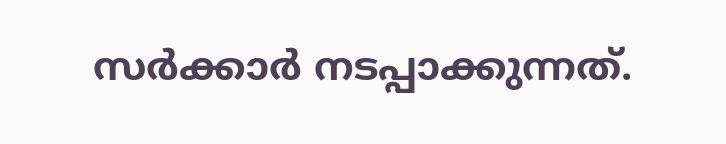സർക്കാർ നടപ്പാക്കുന്നത്.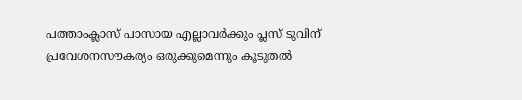പത്താംക്ലാസ് പാസായ എല്ലാവർക്കും പ്ലസ് ടുവിന് പ്രവേശനസൗകര്യം ഒരുക്കുമെന്നും കൂടുതൽ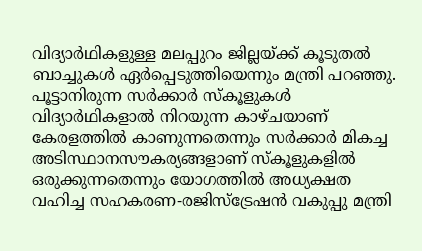വിദ്യാർഥികളുള്ള മലപ്പുറം ജില്ലയ്ക്ക് കൂടുതൽ ബാച്ചുകൾ ഏർപ്പെടുത്തിയെന്നും മന്ത്രി പറഞ്ഞു. പൂട്ടാനിരുന്ന സർക്കാർ സ്‌കൂളുകൾ വിദ്യാർഥികളാൽ നിറയുന്ന കാഴ്ചയാണ് കേരളത്തിൽ കാണുന്നതെന്നും സർക്കാർ മികച്ച അടിസ്ഥാനസൗകര്യങ്ങളാണ് സ്‌കൂളുകളിൽ ഒരുക്കുന്നതെന്നും യോഗത്തിൽ അധ്യക്ഷത വഹിച്ച സഹകരണ-രജിസ്‌ട്രേഷൻ വകുപ്പു മന്ത്രി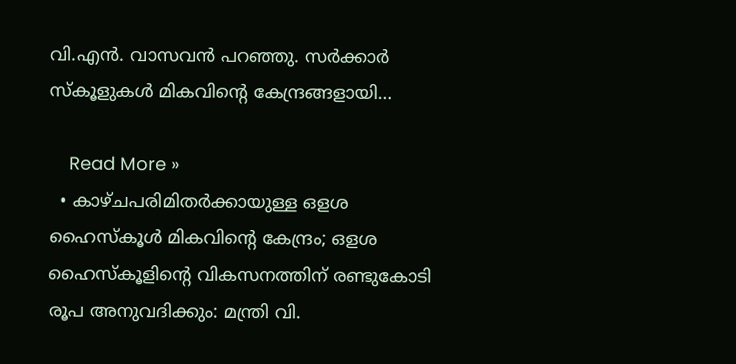വി.എൻ. വാസവൻ പറഞ്ഞു. സർക്കാർ സ്‌കൂളുകൾ മികവിന്റെ കേന്ദ്രങ്ങളായി…

    Read More »
  • കാഴ്ചപരിമിതർക്കായുള്ള ഒളശ ഹൈസ്‌കൂൾ മികവിന്റെ കേന്ദ്രം; ഒളശ ഹൈസ്‌കൂളിന്റെ വികസനത്തിന് രണ്ടുകോടി രൂപ അനുവദിക്കും: മന്ത്രി വി.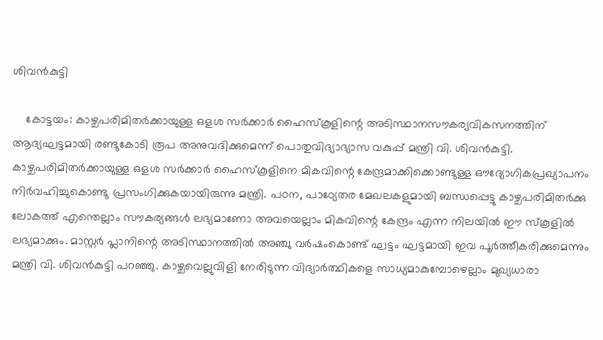ശിവൻകുട്ടി

    കോട്ടയം: കാഴ്ചപരിമിതർക്കായുള്ള ഒളശ സർക്കാർ ഹൈസ്‌കൂളിന്റെ അടിസ്ഥാനസൗകര്യവികസനത്തിന് ആദ്യഘട്ടമായി രണ്ടുകോടി രൂപ അനുവദിക്കുമെന്ന് പൊതുവിദ്യാഭ്യാസ വകുപ്പ് മന്ത്രി വി. ശിവൻകുട്ടി. കാഴ്ചപരിമിതർക്കായുള്ള ഒളശ സർക്കാർ ഹൈസ്‌കൂളിനെ മികവിന്റെ കേന്ദ്രമാക്കിക്കൊണ്ടുള്ള ഔദ്യോഗികപ്രഖ്യാപനം നിർവഹിച്ചുകൊണ്ടു പ്രസംഗിക്കുകയായിരുന്നു മന്ത്രി. പഠന, പാഠ്യേതര മേഖലകളുമായി ബന്ധപ്പെട്ടു കാഴ്ചപരിമിതർക്കു ലോകത്ത് എന്തെല്ലാം സൗകര്യങ്ങൾ ലഭ്യമാണോ അവയെല്ലാം മികവിന്റെ കേന്ദ്രം എന്ന നിലയിൽ ഈ സ്‌കൂളിൽ ലഭ്യമാക്കും. മാസ്റ്റർ പ്ലാനിന്റെ അടിസ്ഥാനത്തിൽ അഞ്ചു വർഷംകൊണ്ട് ഘട്ടം ഘട്ടമായി ഇവ പൂർത്തീകരിക്കുമെന്നും മന്ത്രി വി. ശിവൻകുട്ടി പറഞ്ഞു. കാഴ്ചവെല്ലുവിളി നേരിടുന്ന വിദ്യാർത്ഥികളെ സാധ്യമാകുമ്പോഴെല്ലാം മുഖ്യധാരാ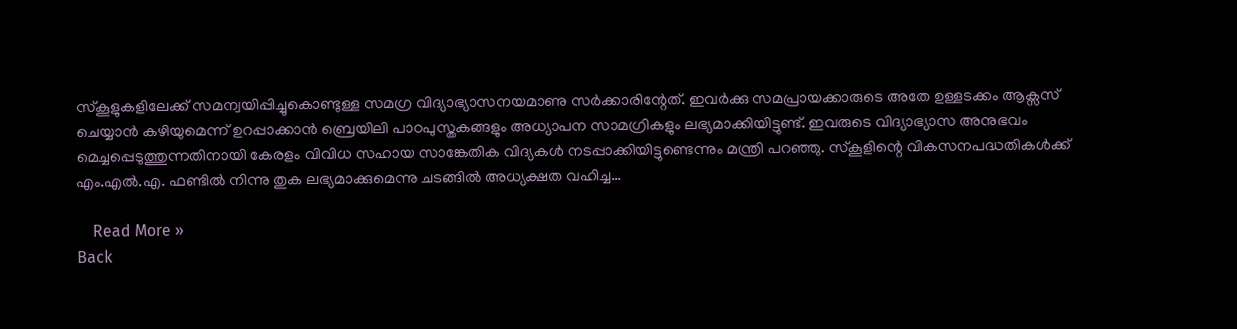സ്‌കൂളുകളിലേക്ക് സമന്വയിപ്പിച്ചുകൊണ്ടുള്ള സമഗ്ര വിദ്യാഭ്യാസനയമാണു സർക്കാരിന്റേത്. ഇവർക്കു സമപ്രായക്കാരുടെ അതേ ഉള്ളടക്കം ആക്സസ് ചെയ്യാൻ കഴിയുമെന്ന് ഉറപ്പാക്കാൻ ബ്രെയിലി പാഠപുസ്തകങ്ങളും അധ്യാപന സാമഗ്രികളും ലഭ്യമാക്കിയിട്ടുണ്ട്. ഇവരുടെ വിദ്യാഭ്യാസ അനുഭവം മെച്ചപ്പെടുത്തുന്നതിനായി കേരളം വിവിധ സഹായ സാങ്കേതിക വിദ്യകൾ നടപ്പാക്കിയിട്ടുണ്ടെന്നും മന്ത്രി പറഞ്ഞു. സ്കൂളിന്റെ വികസനപദ്ധതികൾക്ക് എം.എൽ.എ. ഫണ്ടിൽ നിന്നു തുക ലഭ്യമാക്കുമെന്നു ചടങ്ങിൽ അധ്യക്ഷത വഹിച്ച…

    Read More »
Back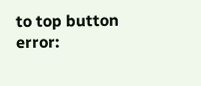to top button
error: